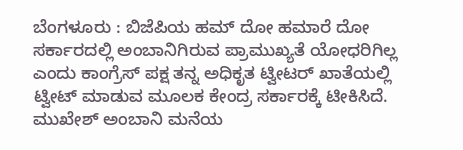ಬೆಂಗಳೂರು : ಬಿಜೆಪಿಯ ಹಮ್ ದೋ ಹಮಾರೆ ದೋ ಸರ್ಕಾರದಲ್ಲಿ ಅಂಬಾನಿಗಿರುವ ಪ್ರಾಮುಖ್ಯತೆ ಯೋಧರಿಗಿಲ್ಲ ಎಂದು ಕಾಂಗ್ರೆಸ್ ಪಕ್ಷ ತನ್ನ ಅಧಿಕೃತ ಟ್ವೀಟರ್ ಖಾತೆಯಲ್ಲಿ ಟ್ವೀಟ್ ಮಾಡುವ ಮೂಲಕ ಕೇಂದ್ರ ಸರ್ಕಾರಕ್ಕೆ ಟೀಕಿಸಿದೆ.
ಮುಖೇಶ್ ಅಂಬಾನಿ ಮನೆಯ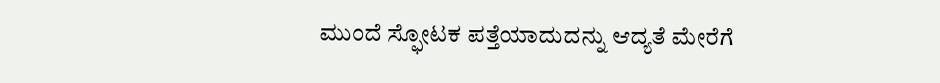ಮುಂದೆ ಸ್ಫೋಟಕ ಪತ್ತೆಯಾದುದನ್ನು ಆದ್ಯತೆ ಮೇರೆಗೆ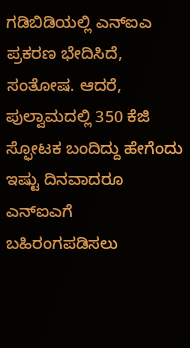ಗಡಿಬಿಡಿಯಲ್ಲಿ ಎನ್ಐಎ ಪ್ರಕರಣ ಭೇದಿಸಿದೆ, ಸಂತೋಷ. ಆದರೆ, ಪುಲ್ವಾಮದಲ್ಲಿ 350 ಕೆಜಿ ಸ್ಫೋಟಕ ಬಂದಿದ್ದು ಹೇಗೆಂದು ಇಷ್ಟು ದಿನವಾದರೂ ಎನ್ಐಎಗೆ ಬಹಿರಂಗಪಡಿಸಲು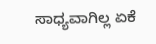ಸಾಧ್ಯವಾಗಿಲ್ಲ ಏಕೆ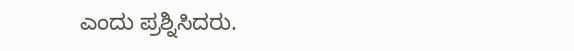ಎಂದು ಪ್ರಶ್ನಿಸಿದರು.